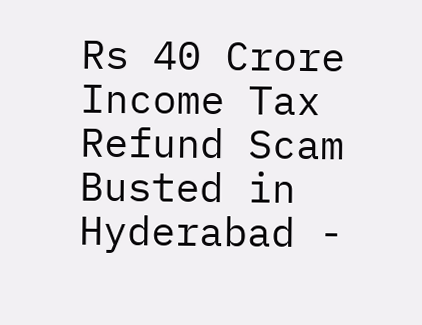Rs 40 Crore Income Tax Refund Scam Busted in Hyderabad -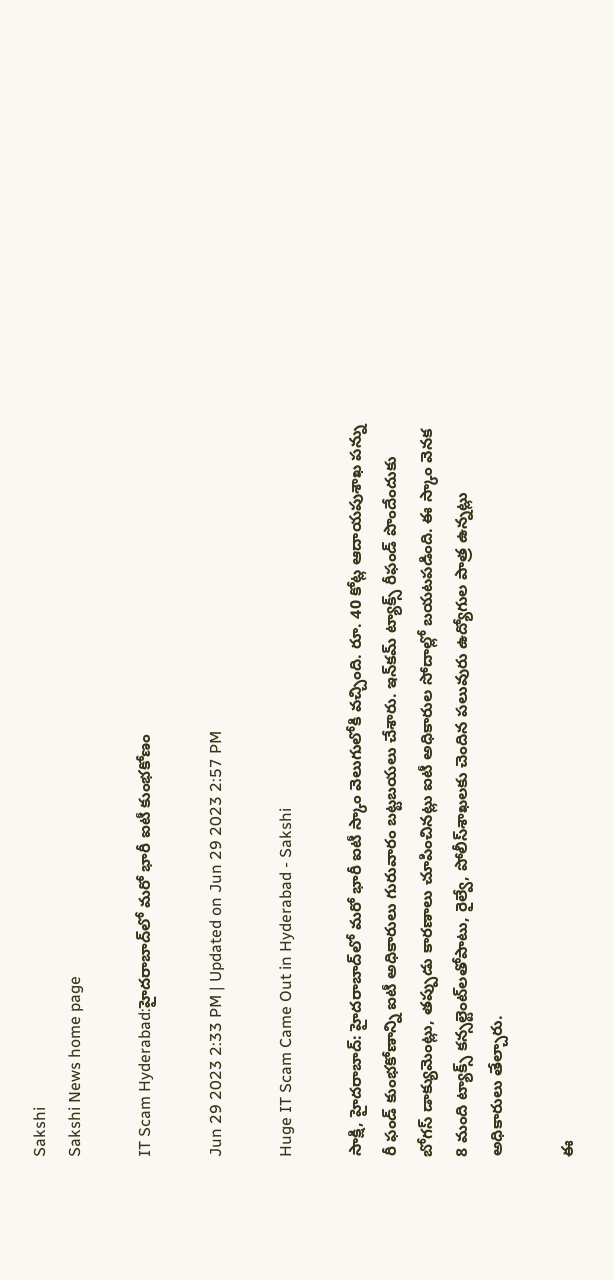Sakshi
Sakshi News home page

IT Scam Hyderabad:హైదరాబాద్‌లో మరో భారీ ఐటీ కుంభకోణం

Jun 29 2023 2:33 PM | Updated on Jun 29 2023 2:57 PM

Huge IT Scam Came Out in Hyderabad - Sakshi

సాక్షి, హైదరాబాద్‌: హైదరాబాద్‌లో మరో భారీ ఐటీ స్కాం వెలుగులోకి వచ్చింది. రూ. 40 కోట్ల ఆదాయపుశాఖ పన్ను రీ ఫండ్‌ కుంభకోణాన్ని ఐటీ అధికారులు గురువారం బట్టబయలు చేశారు. ఇన్‌కమ్ ట్యాక్స్ రీఫండ్ పొందేందుకు బోగస్ డాక్యుమెంట్లు, తప్పుడు కారణాలు చూపించినట్లు ఐటీ అధికారుల సోదాల్లో బయటపడింది. ఈ స్కాం వెనక 8 మంది ట్యాక్స్‌ కన్సల్టెంట్‌లతోపాటు, రైల్వే, పోలీస్‌శాఖలకు చెందిన పలువురు ఉద్యోగుల పాత్ర ఉన్నట్లు అధికారులు తేల్చారు.

ఈ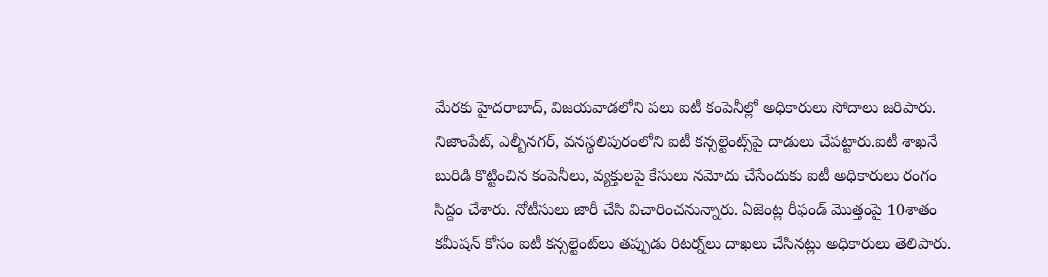మేరకు హైదరాబాద్‌, విజయవాడలోని పలు ఐటీ కంపెనీల్లో అధికారులు సోదాలు జరిపారు. నిజాంపేట్‌, ఎల్బీనగర్‌, వనస్థలిపురంలోని ఐటీ కన్సల్టెంట్స్‌పై దాడులు చేపట్టారు.ఐటీ శాఖనే బురిడి కొట్టించిన కంపెనీలు, వ్యక్తులపై కేసులు నమోదు చేసేందుకు ఐటీ అధికారులు రంగం సిద్దం చేశారు. నోటీసులు జారీ చేసి విచారించనున్నారు. ఏజెంట్ల రీఫండ్‌ మొత్తంపై 10శాతం కమీషన్‌ కోసం ఐటీ కన్సల్టెంట్‌లు తప్పుడు రిటర్న్‌లు దాఖలు చేసినట్లు అధికారులు తెలిపారు.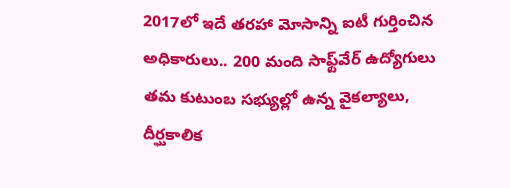2017లో ఇదే తరహా మోసాన్ని ఐటీ గుర్తించిన అధికారులు.. 200 మంది సాఫ్ట్‌వేర్ ఉద్యోగులు తమ కుటుంబ సభ్యుల్లో ఉన్న వైకల్యాలు, దీర్ఘకాలిక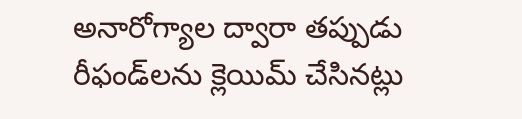అనారోగ్యాల ద్వారా తప్పుడు రీఫండ్‌లను క్లెయిమ్ చేసినట్లు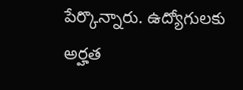పేర్కొన్నారు. ఉద్యోగులకు అర్హత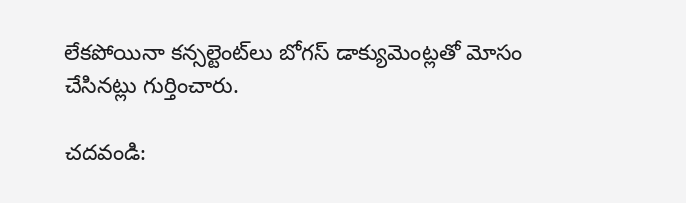లేకపోయినా కన్సల్టెంట్‌లు బోగస్‌ డాక్యుమెంట్లతో మోసం చేసినట్లు గుర్తించారు.

చదవండి: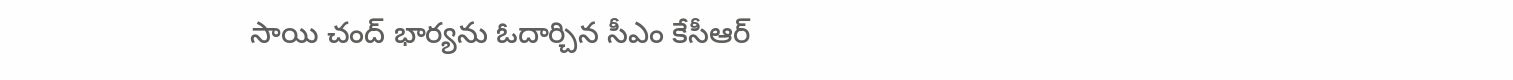సాయి చంద్‌ భార్యను ఓదార్చిన సీఎం కేసీఆర్‌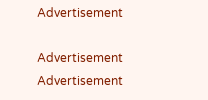Advertisement

Advertisement
Advertisement